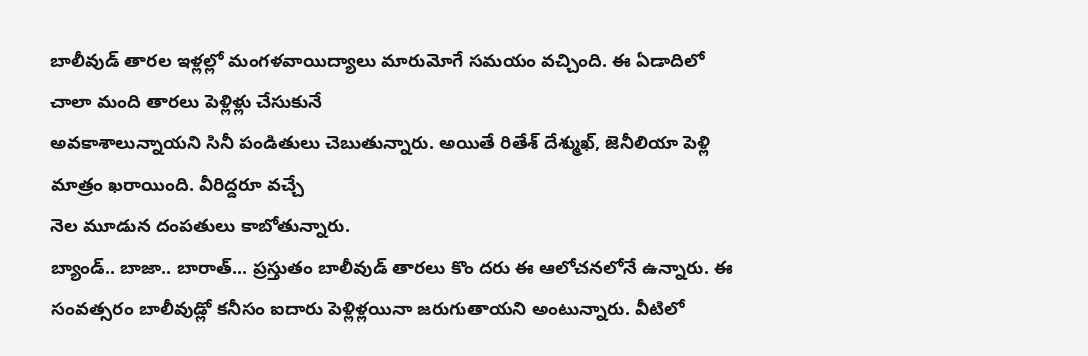బాలీవుడ్ తారల ఇళ్లల్లో మంగళవాయిద్యాలు మారుమోగే సమయం వచ్చింది. ఈ ఏడాదిలో చాలా మంది తారలు పెళ్లిళ్లు చేసుకునే
అవకాశాలున్నాయని సినీ పండితులు చెబుతున్నారు. అయితే రితేశ్ దేశ్ముఖ్, జెనీలియా పెళ్లి మాత్రం ఖరాయింది. వీరిద్దరూ వచ్చే
నెల మూడున దంపతులు కాబోతున్నారు.
బ్యాండ్.. బాజా.. బారాత్... ప్రస్తుతం బాలీవుడ్ తారలు కొం దరు ఈ ఆలోచనలోనే ఉన్నారు. ఈ సంవత్సరం బాలీవుడ్లో కనీసం ఐదారు పెళ్లిళ్లయినా జరుగుతాయని అంటున్నారు. వీటిలో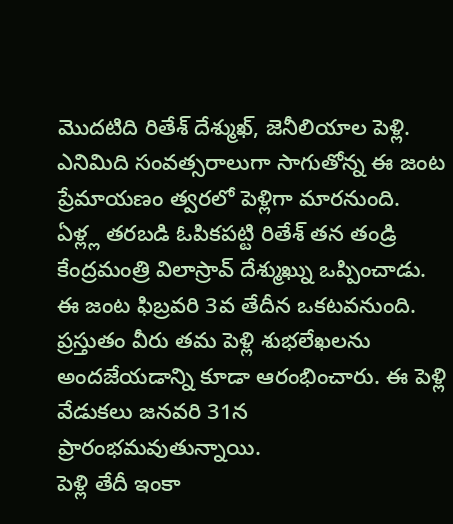మొదటిది రితేశ్ దేశ్ముఖ్, జెనీలియాల పెళ్లి. ఎనిమిది సంవత్సరాలుగా సాగుతోన్న ఈ జంట ప్రేమాయణం త్వరలో పెళ్లిగా మారనుంది. ఏళ్ల్ల తరబడి ఓపికపట్టి రితేశ్ తన తండ్రి కేంద్రమంత్రి విలాస్రావ్ దేశ్ముఖ్ను ఒప్పించాడు. ఈ జంట ఫిబ్రవరి 3వ తేదీన ఒకటవనుంది. ప్రస్తుతం వీరు తమ పెళ్లి శుభలేఖలను అందజేయడాన్ని కూడా ఆరంభించారు. ఈ పెళ్లి వేడుకలు జనవరి 31న ప్రారంభమవుతున్నాయి.
పెళ్లి తేదీ ఇంకా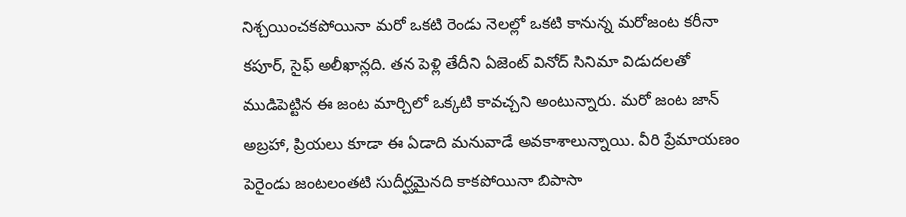నిశ్చయించకపోయినా మరో ఒకటి రెండు నెలల్లో ఒకటి కానున్న మరోజంట కరీనా కపూర్, సైఫ్ అలీఖాన్లది. తన పెళ్లి తేదీని ఏజెంట్ వినోద్ సినిమా విడుదలతో ముడిపెట్టిన ఈ జంట మార్చిలో ఒక్కటి కావచ్చని అంటున్నారు. మరో జంట జాన్ అబ్రహా, ప్రియలు కూడా ఈ ఏడాది మనువాడే అవకాశాలున్నాయి. వీరి ప్రేమాయణం పెరైండు జంటలంతటి సుదీర్ఘమైనది కాకపోయినా బిపాసా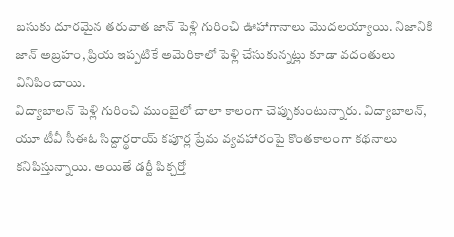బసుకు దూరమైన తరువాత జాన్ పెళ్లి గురించి ఊహాగానాలు మొదలయ్యాయి. నిజానికి జాన్ అబ్రహం, ప్రియ ఇప్పటికే అమెరికాలో పెళ్లి చేసుకున్నట్లు కూడా వదంతులు వినిపించాయి.
విద్యాబాలన్ పెళ్లి గురించి ముంబైలో చాలా కాలంగా చెప్పుకుంటున్నారు. విద్యాబాలన్, యూ టీవీ సీఈఓ సిద్దార్థరాయ్ కపూర్ల ప్రేమ వ్యవహారంపై కొంతకాలంగా కథనాలు కనిపిస్తున్నాయి. అయితే డర్టీ పిక్చర్తో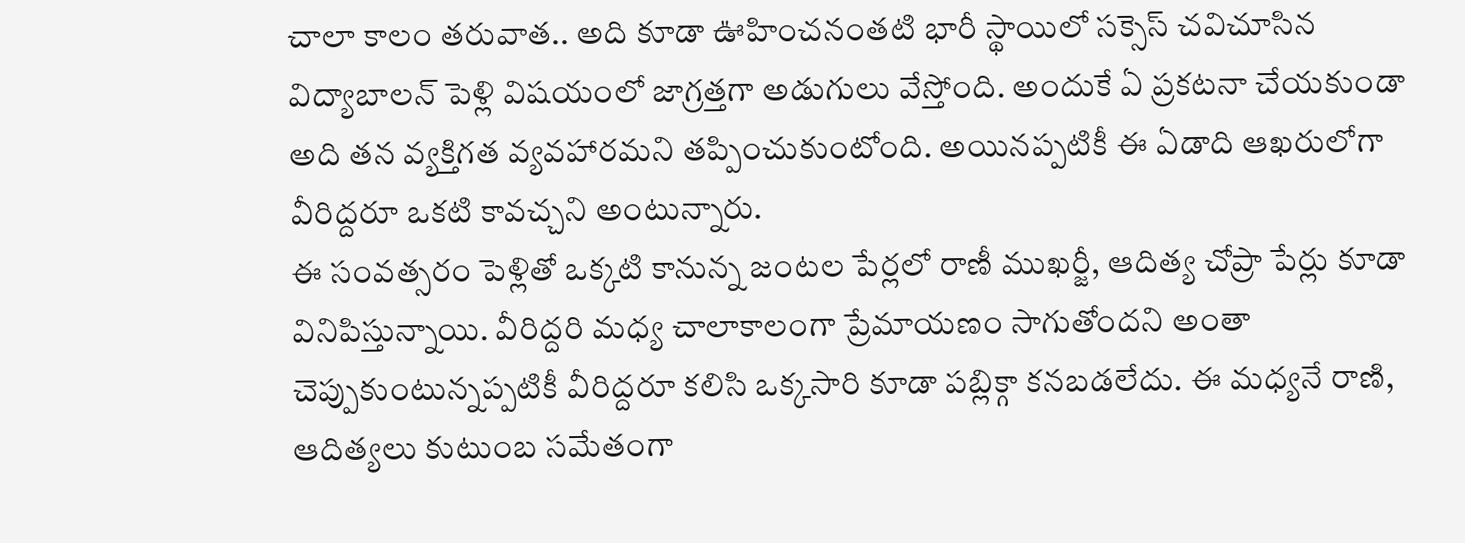చాలా కాలం తరువాత.. అది కూడా ఊహించనంతటి భారీ స్థాయిలో సక్సెస్ చవిచూసిన విద్యాబాలన్ పెళ్లి విషయంలో జాగ్రత్తగా అడుగులు వేస్తోంది. అందుకే ఏ ప్రకటనా చేయకుండా అది తన వ్యక్తిగత వ్యవహారమని తప్పించుకుంటోంది. అయినప్పటికీ ఈ ఏడాది ఆఖరులోగా వీరిద్దరూ ఒకటి కావచ్చని అంటున్నారు.
ఈ సంవత్సరం పెళ్లితో ఒక్కటి కానున్న జంటల పేర్లలో రాణీ ముఖర్జీ, ఆదిత్య చోప్రా పేర్లు కూడా వినిపిస్తున్నాయి. వీరిద్దరి మధ్య చాలాకాలంగా ప్రేమాయణం సాగుతోందని అంతా చెప్పుకుంటున్నప్పటికీ వీరిద్దరూ కలిసి ఒక్కసారి కూడా పబ్లిక్గా కనబడలేదు. ఈ మధ్యనే రాణి, ఆదిత్యలు కుటుంబ సమేతంగా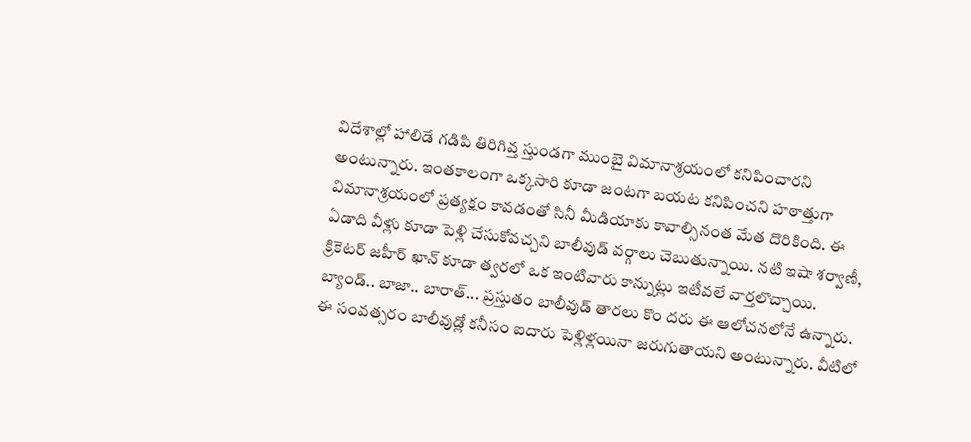విదేశాల్లో హాలిడే గడిపి తిరిగివ్త స్తుండగా ముంబై విమానాశ్రయంలో కనిపించారని అంటున్నారు. ఇంతకాలంగా ఒక్కసారి కూడా జంటగా బయట కనిపించని హఠాత్తుగా విమానాశ్రయంలో ప్రత్యక్షం కావడంతో సినీ మీడియాకు కావాల్సినంత మేత దొరికింది. ఈ ఏడాది వీళ్లు కూడా పెళ్లి చేసుకోవచ్చని బాలీవుడ్ వర్గాలు చెబుతున్నాయి. నటి ఇషా శర్వాణీ, క్రికెటర్ జహీర్ ఖాన్ కూడా త్వరలో ఒక ఇంటివారు కాన్నుట్లు ఇటీవలే వార్తలొచ్చాయి.
బ్యాండ్.. బాజా.. బారాత్... ప్రస్తుతం బాలీవుడ్ తారలు కొం దరు ఈ ఆలోచనలోనే ఉన్నారు. ఈ సంవత్సరం బాలీవుడ్లో కనీసం ఐదారు పెళ్లిళ్లయినా జరుగుతాయని అంటున్నారు. వీటిలో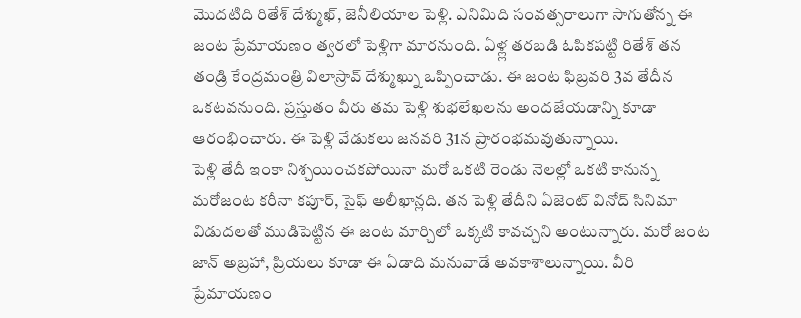మొదటిది రితేశ్ దేశ్ముఖ్, జెనీలియాల పెళ్లి. ఎనిమిది సంవత్సరాలుగా సాగుతోన్న ఈ జంట ప్రేమాయణం త్వరలో పెళ్లిగా మారనుంది. ఏళ్ల్ల తరబడి ఓపికపట్టి రితేశ్ తన తండ్రి కేంద్రమంత్రి విలాస్రావ్ దేశ్ముఖ్ను ఒప్పించాడు. ఈ జంట ఫిబ్రవరి 3వ తేదీన ఒకటవనుంది. ప్రస్తుతం వీరు తమ పెళ్లి శుభలేఖలను అందజేయడాన్ని కూడా ఆరంభించారు. ఈ పెళ్లి వేడుకలు జనవరి 31న ప్రారంభమవుతున్నాయి.
పెళ్లి తేదీ ఇంకా నిశ్చయించకపోయినా మరో ఒకటి రెండు నెలల్లో ఒకటి కానున్న మరోజంట కరీనా కపూర్, సైఫ్ అలీఖాన్లది. తన పెళ్లి తేదీని ఏజెంట్ వినోద్ సినిమా విడుదలతో ముడిపెట్టిన ఈ జంట మార్చిలో ఒక్కటి కావచ్చని అంటున్నారు. మరో జంట జాన్ అబ్రహా, ప్రియలు కూడా ఈ ఏడాది మనువాడే అవకాశాలున్నాయి. వీరి ప్రేమాయణం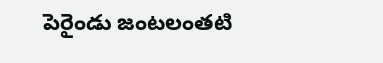పెరైండు జంటలంతటి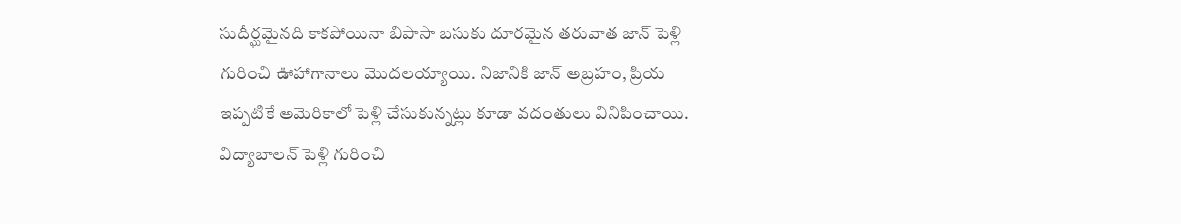సుదీర్ఘమైనది కాకపోయినా బిపాసా బసుకు దూరమైన తరువాత జాన్ పెళ్లి గురించి ఊహాగానాలు మొదలయ్యాయి. నిజానికి జాన్ అబ్రహం, ప్రియ ఇప్పటికే అమెరికాలో పెళ్లి చేసుకున్నట్లు కూడా వదంతులు వినిపించాయి.
విద్యాబాలన్ పెళ్లి గురించి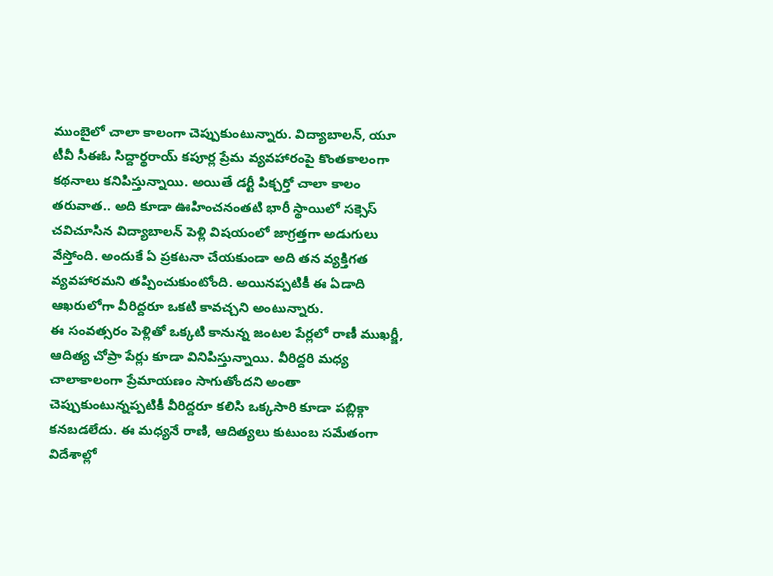ముంబైలో చాలా కాలంగా చెప్పుకుంటున్నారు. విద్యాబాలన్, యూ టీవీ సీఈఓ సిద్దార్థరాయ్ కపూర్ల ప్రేమ వ్యవహారంపై కొంతకాలంగా కథనాలు కనిపిస్తున్నాయి. అయితే డర్టీ పిక్చర్తో చాలా కాలం తరువాత.. అది కూడా ఊహించనంతటి భారీ స్థాయిలో సక్సెస్ చవిచూసిన విద్యాబాలన్ పెళ్లి విషయంలో జాగ్రత్తగా అడుగులు వేస్తోంది. అందుకే ఏ ప్రకటనా చేయకుండా అది తన వ్యక్తిగత వ్యవహారమని తప్పించుకుంటోంది. అయినప్పటికీ ఈ ఏడాది ఆఖరులోగా వీరిద్దరూ ఒకటి కావచ్చని అంటున్నారు.
ఈ సంవత్సరం పెళ్లితో ఒక్కటి కానున్న జంటల పేర్లలో రాణీ ముఖర్జీ, ఆదిత్య చోప్రా పేర్లు కూడా వినిపిస్తున్నాయి. వీరిద్దరి మధ్య చాలాకాలంగా ప్రేమాయణం సాగుతోందని అంతా చెప్పుకుంటున్నప్పటికీ వీరిద్దరూ కలిసి ఒక్కసారి కూడా పబ్లిక్గా కనబడలేదు. ఈ మధ్యనే రాణి, ఆదిత్యలు కుటుంబ సమేతంగా విదేశాల్లో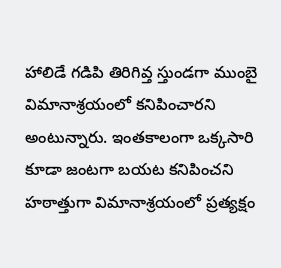హాలిడే గడిపి తిరిగివ్త స్తుండగా ముంబై విమానాశ్రయంలో కనిపించారని అంటున్నారు. ఇంతకాలంగా ఒక్కసారి కూడా జంటగా బయట కనిపించని హఠాత్తుగా విమానాశ్రయంలో ప్రత్యక్షం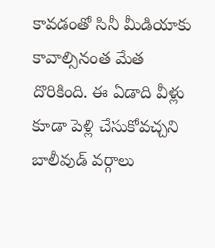కావడంతో సినీ మీడియాకు కావాల్సినంత మేత దొరికింది. ఈ ఏడాది వీళ్లు కూడా పెళ్లి చేసుకోవచ్చని బాలీవుడ్ వర్గాలు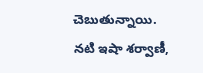చెబుతున్నాయి. నటి ఇషా శర్వాణీ,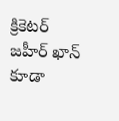క్రికెటర్ జహీర్ ఖాన్ కూడా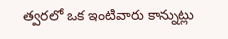త్వరలో ఒక ఇంటివారు కాన్నుట్లు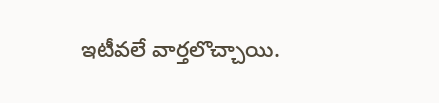ఇటీవలే వార్తలొచ్చాయి.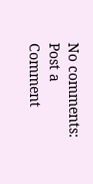No comments:
Post a Comment